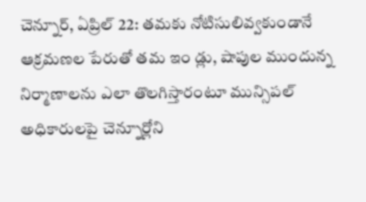చెన్నూర్, ఏప్రిల్ 22: తమకు నోటిసులివ్వకుండానే ఆక్రమణల పేరుతో తమ ఇం డ్లు, షాపుల ముందున్న నిర్మాణాలను ఎలా తొలగిస్తారంటూ మున్సిపల్ అధికారులపై చెన్నూర్లోని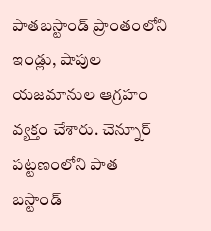పాతబస్టాండ్ ప్రాంతంలోని ఇండ్లు, షాపుల యజమానుల ఆగ్రహం వ్యక్తం చేశారు. చెన్నూర్ పట్టణంలోని పాత బస్టాండ్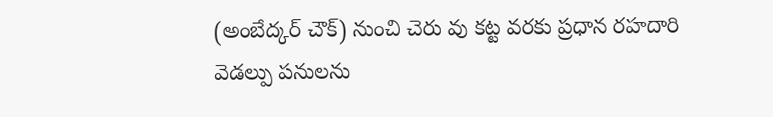(అంబేద్కర్ చౌక్) నుంచి చెరు వు కట్ట వరకు ప్రధాన రహదారి వెడల్పు పనులను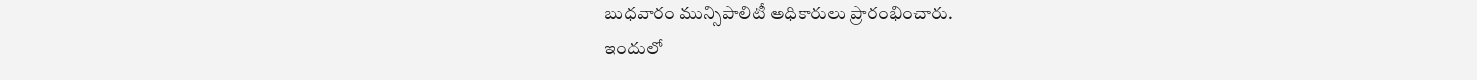బుధవారం మున్సిపాలిటీ అధికారులు ప్రారంభించారు.
ఇందులో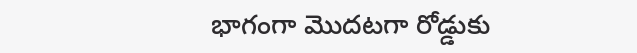భాగంగా మొదటగా రోడ్డుకు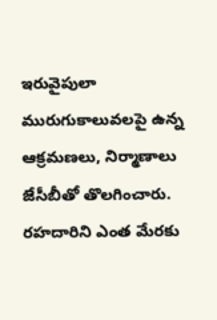ఇరువైపులా మురుగుకాలువలపై ఉన్న ఆక్రమణలు, నిర్మాణాలు జేసీబీతో తొలగించారు. రహదారిని ఎంత మేరకు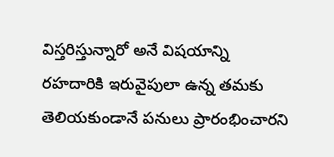విస్తరిస్తున్నారో అనే విషయాన్ని రహదారికి ఇరువైపులా ఉన్న తమకు తెలియకుండానే పనులు ప్రారంభించారని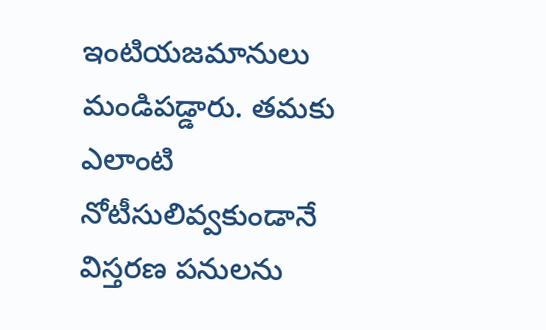ఇంటియజమానులు మండిపడ్డారు. తమకు ఎలాంటి నోటీసులివ్వకుండానే విస్తరణ పనులను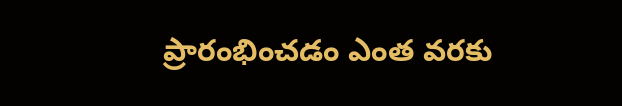ప్రారంభించడం ఎంత వరకు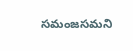సమంజసమని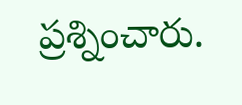ప్రశ్నించారు.